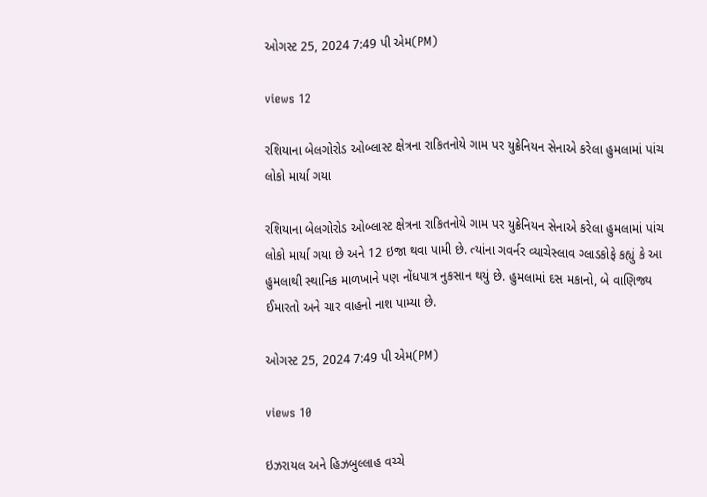ઓગસ્ટ 25, 2024 7:49 પી એમ(PM)

views 12

રશિયાના બેલગોરોડ ઓબ્લાસ્ટ ક્ષેત્રના રાકિતનોયે ગામ પર યુક્રેનિયન સેનાએ કરેલા હુમલામાં પાંચ લોકો માર્યા ગયા

રશિયાના બેલગોરોડ ઓબ્લાસ્ટ ક્ષેત્રના રાકિતનોયે ગામ પર યુક્રેનિયન સેનાએ કરેલા હુમલામાં પાંચ લોકો માર્યા ગયા છે અને 12 ઇજા થવા પામી છે. ત્યાંના ગવર્નર વ્યાચેસ્લાવ ગ્લાડકોફે કહ્યું કે આ હુમલાથી સ્થાનિક માળખાને પણ નોંધપાત્ર નુકસાન થયું છે. હુમલામાં દસ મકાનો, બે વાણિજ્ય ઈમારતો અને ચાર વાહનો નાશ પામ્યા છે.

ઓગસ્ટ 25, 2024 7:49 પી એમ(PM)

views 10

ઇઝરાયલ અને હિઝબુલ્લાહ વચ્ચે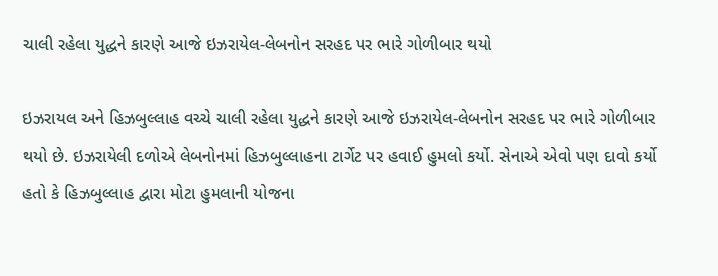ચાલી રહેલા યુદ્ધને કારણે આજે ઇઝરાયેલ-લેબનોન સરહદ પર ભારે ગોળીબાર થયો

ઇઝરાયલ અને હિઝબુલ્લાહ વચ્ચે ચાલી રહેલા યુદ્ધને કારણે આજે ઇઝરાયેલ-લેબનોન સરહદ પર ભારે ગોળીબાર થયો છે. ઇઝરાયેલી દળોએ લેબનોનમાં હિઝબુલ્લાહના ટાર્ગેટ પર હવાઈ હુમલો કર્યો. સેનાએ એવો પણ દાવો કર્યો હતો કે હિઝબુલ્લાહ દ્વારા મોટા હુમલાની યોજના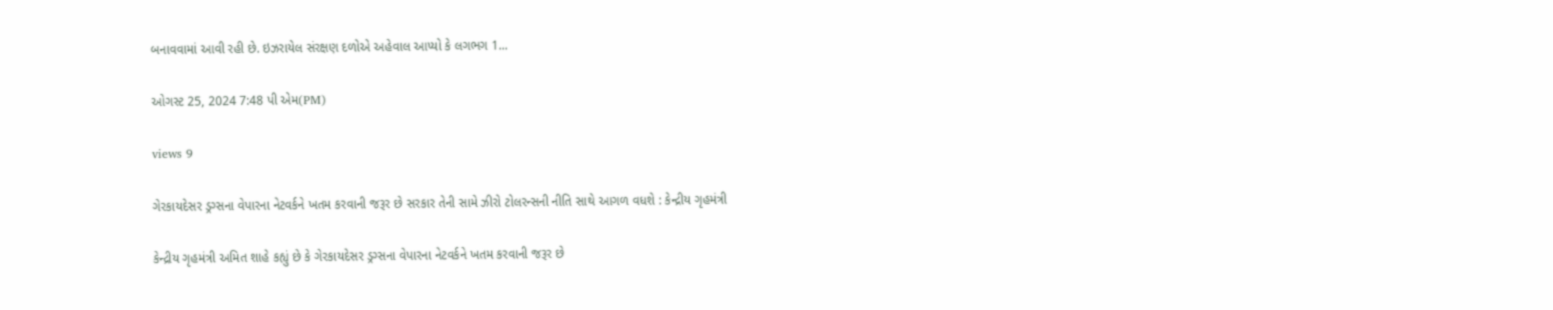બનાવવામાં આવી રહી છે. ઇઝરાયેલ સંરક્ષણ દળોએ અહેવાલ આપ્યો કે લગભગ 1...

ઓગસ્ટ 25, 2024 7:48 પી એમ(PM)

views 9

ગેરકાયદેસર ડ્રગ્સના વેપારના નેટવર્કને ખતમ કરવાની જરૂર છે સરકાર તેની સામે ઝીરો ટોલરન્સની નીતિ સાથે આગળ વધશે : કેન્દ્રીય ગૃહમંત્રી

કેન્દ્રીય ગૃહમંત્રી અમિત શાહે કહ્યું છે કે ગેરકાયદેસર ડ્રગ્સના વેપારના નેટવર્કને ખતમ કરવાની જરૂર છે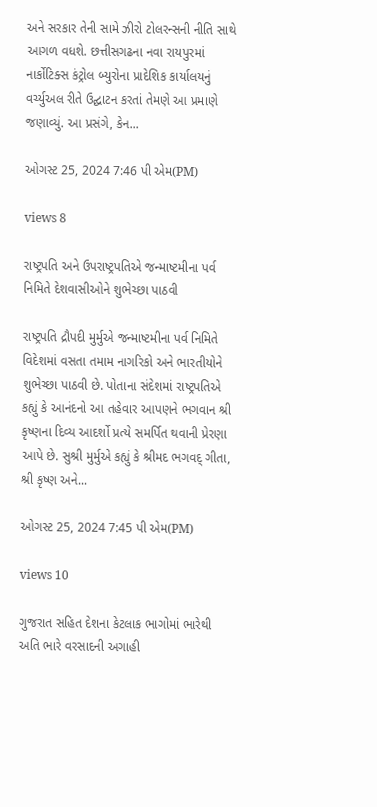અને સરકાર તેની સામે ઝીરો ટોલરન્સની નીતિ સાથે આગળ વધશે. છત્તીસગઢના નવા રાયપુરમાં નાર્કોટિક્સ કંટ્રોલ બ્યુરોના પ્રાદેશિક કાર્યાલયનું વર્ચ્યુઅલ રીતે ઉદ્ઘાટન કરતાં તેમણે આ પ્રમાણે જણાવ્યું. આ પ્રસંગે, કેન...

ઓગસ્ટ 25, 2024 7:46 પી એમ(PM)

views 8

રાષ્ટ્રપતિ અને ઉપરાષ્ટ્રપતિએ જન્માષ્ટમીના પર્વ નિમિતે દેશવાસીઓને શુભેચ્છા પાઠવી

રાષ્ટ્રપતિ દ્રૌપદી મુર્મુએ જન્માષ્ટમીના પર્વ નિમિતે વિદેશમાં વસતા તમામ નાગરિકો અને ભારતીયોને શુભેચ્છા પાઠવી છે. પોતાના સંદેશમાં રાષ્ટ્રપતિએ કહ્યું કે આનંદનો આ તહેવાર આપણને ભગવાન શ્રી કૃષ્ણના દિવ્ય આદર્શો પ્રત્યે સમર્પિત થવાની પ્રેરણા આપે છે. સુશ્રી મુર્મુએ કહ્યું કે શ્રીમદ ભગવદ્ ગીતા, શ્રી કૃષ્ણ અને...

ઓગસ્ટ 25, 2024 7:45 પી એમ(PM)

views 10

ગુજરાત સહિત દેશના કેટલાક ભાગોમાં ભારેથી અતિ ભારે વરસાદની અગાહી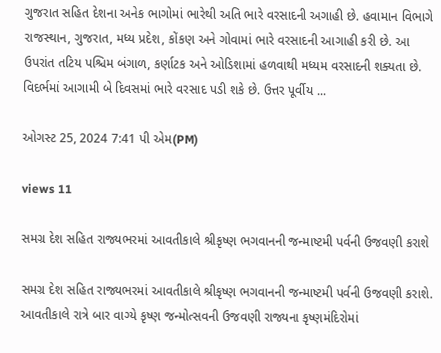ગુજરાત સહિત દેશના અનેક ભાગોમાં ભારેથી અતિ ભારે વરસાદની અગાહી છે. હવામાન વિભાગે રાજસ્થાન, ગુજરાત, મધ્ય પ્રદેશ, કોંકણ અને ગોવામાં ભારે વરસાદની આગાહી કરી છે. આ ઉપરાંત તટિય પશ્ચિમ બંગાળ, કર્ણાટક અને ઓડિશામાં હળવાથી મધ્યમ વરસાદની શક્યતા છે. વિદર્ભમાં આગામી બે દિવસમાં ભારે વરસાદ પડી શકે છે. ઉત્તર પૂર્વીય ...

ઓગસ્ટ 25, 2024 7:41 પી એમ(PM)

views 11

સમગ્ર દેશ સહિત રાજ્યભરમાં આવતીકાલે શ્રીકૃષ્ણ ભગવાનની જન્માષ્ટમી પર્વની ઉજવણી કરાશે

સમગ્ર દેશ સહિત રાજ્યભરમાં આવતીકાલે શ્રીકૃષ્ણ ભગવાનની જન્માષ્ટમી પર્વની ઉજવણી કરાશે. આવતીકાલે રાત્રે બાર વાગ્યે કૃષ્ણ જન્મોત્સવની ઉજવણી રાજ્યના કૃષ્ણમંદિરોમાં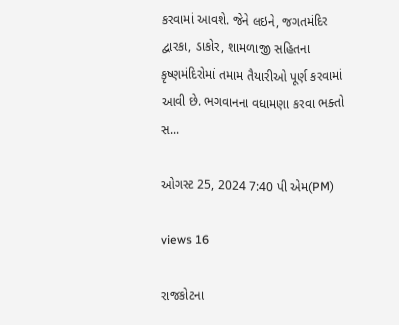કરવામાં આવશે. જેને લઇને, જગતમંદિર દ્વારકા, ડાકોર, શામળાજી સહિતના કૃષ્ણમંદિરોમાં તમામ તૈયારીઓ પૂર્ણ કરવામાં આવી છે. ભગવાનના વધામણા કરવા ભક્તો સ...

ઓગસ્ટ 25, 2024 7:40 પી એમ(PM)

views 16

રાજકોટના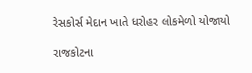રેસકોર્સ મેદાન ખાતે ધરોહર લોકમેળો યોજાયો

રાજકોટના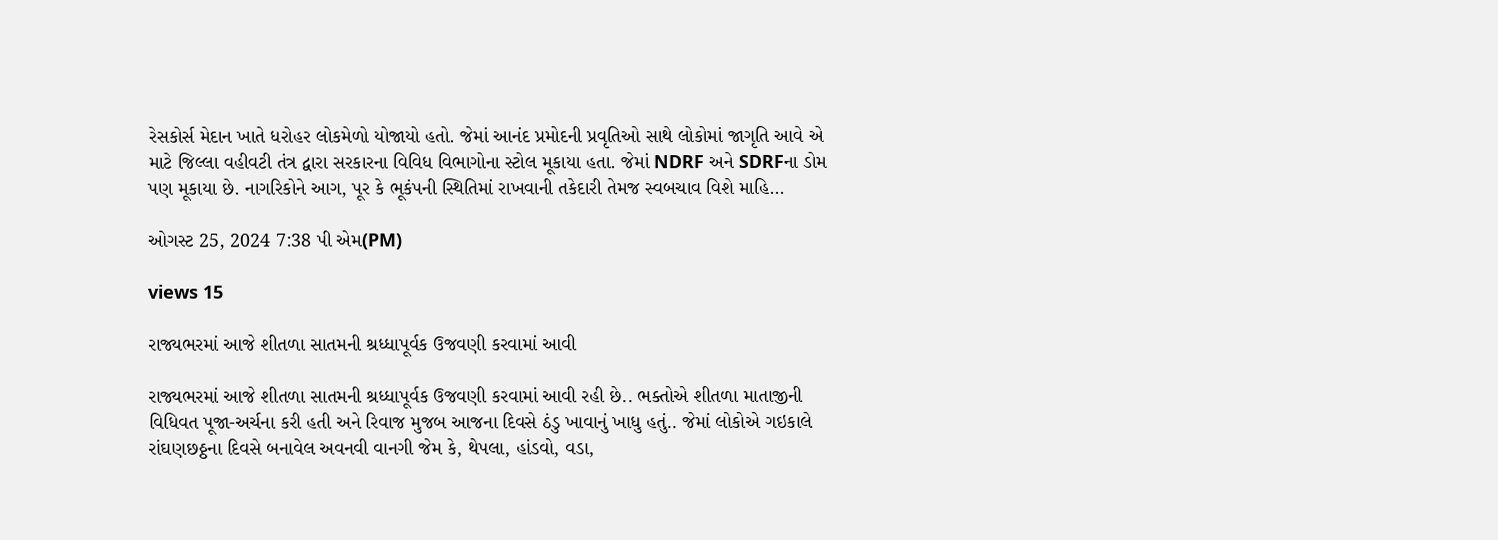રેસકોર્સ મેદાન ખાતે ધરોહર લોકમેળો યોજાયો હતો. જેમાં આનંદ પ્રમોદની પ્રવૃતિઓ સાથે લોકોમાં જાગૃતિ આવે એ માટે જિલ્લા વહીવટી તંત્ર દ્વારા સરકારના વિવિધ વિભાગોના સ્ટોલ મૂકાયા હતા. જેમાં NDRF અને SDRFના ડોમ પણ મૂકાયા છે. નાગરિકોને આગ, પૂર કે ભૂકંપની સ્થિતિમાં રાખવાની તકેદારી તેમજ સ્વબચાવ વિશે માહિ...

ઓગસ્ટ 25, 2024 7:38 પી એમ(PM)

views 15

રાજ્યભરમાં આજે શીતળા સાતમની શ્રધ્ધાપૂર્વક ઉજવણી કરવામાં આવી

રાજ્યભરમાં આજે શીતળા સાતમની શ્રધ્ધાપૂર્વક ઉજવણી કરવામાં આવી રહી છે.. ભક્તોએ શીતળા માતાજીની વિધિવત પૂજા-અર્ચના કરી હતી અને રિવાજ મુજબ આજના દિવસે ઠંડુ ખાવાનું ખાધુ હતું.. જેમાં લોકોએ ગઇકાલે રાંઘણછઠ્ઠના દિવસે બનાવેલ અવનવી વાનગી જેમ કે, થેપલા, હાંડવો, વડા,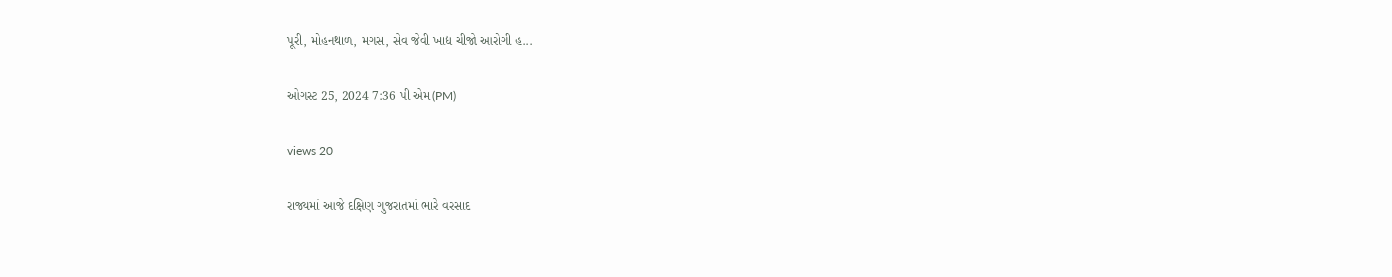પૂરી, મોહનથાળ, મગસ, સેવ જેવી ખાદ્ય ચીજો આરોગી હ...

ઓગસ્ટ 25, 2024 7:36 પી એમ(PM)

views 20

રાજ્યમાં આજે દક્ષિણ ગુજરાતમાં ભારે વરસાદ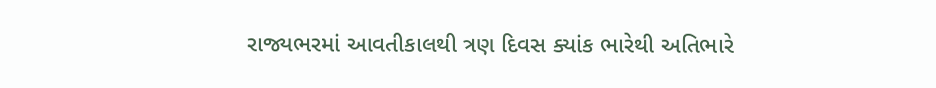રાજ્યભરમાં આવતીકાલથી ત્રણ દિવસ ક્યાંક ભારેથી અતિભારે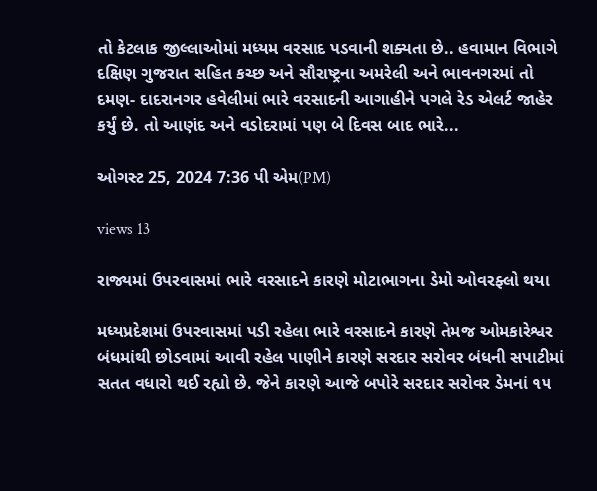તો કેટલાક જીલ્લાઓમાં મધ્યમ વરસાદ પડવાની શક્યતા છે.. હવામાન વિભાગે દક્ષિણ ગુજરાત સહિત કચ્છ અને સૌરાષ્ટ્રના અમરેલી અને ભાવનગરમાં તો દમણ- દાદરાનગર હવેલીમાં ભારે વરસાદની આગાહીને પગલે રેડ એલર્ટ જાહેર કર્યું છે. તો આણંદ અને વડોદરામાં પણ બે દિવસ બાદ ભારે...

ઓગસ્ટ 25, 2024 7:36 પી એમ(PM)

views 13

રાજ્યમાં ઉપરવાસમાં ભારે વરસાદને કારણે મોટાભાગના ડેમો ઓવરફ્લો થયા

મધ્યપ્રદેશમાં ઉપરવાસમાં પડી રહેલા ભારે વરસાદને કારણે તેમજ ઓમકારેશ્વર બંધમાંથી છોડવામાં આવી રહેલ પાણીને કારણે સરદાર સરોવર બંધની સપાટીમાં સતત વધારો થઈ રહ્યો છે. જેને કારણે આજે બપોરે સરદાર સરોવર ડેમનાં ૧૫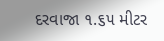દરવાજા ૧.૬૫ મીટર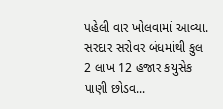પહેલી વાર ખોલવામાં આવ્યા. સરદાર સરોવર બંધમાંથી કુલ 2 લાખ 12 હજાર કયુસેક પાણી છોડવ...